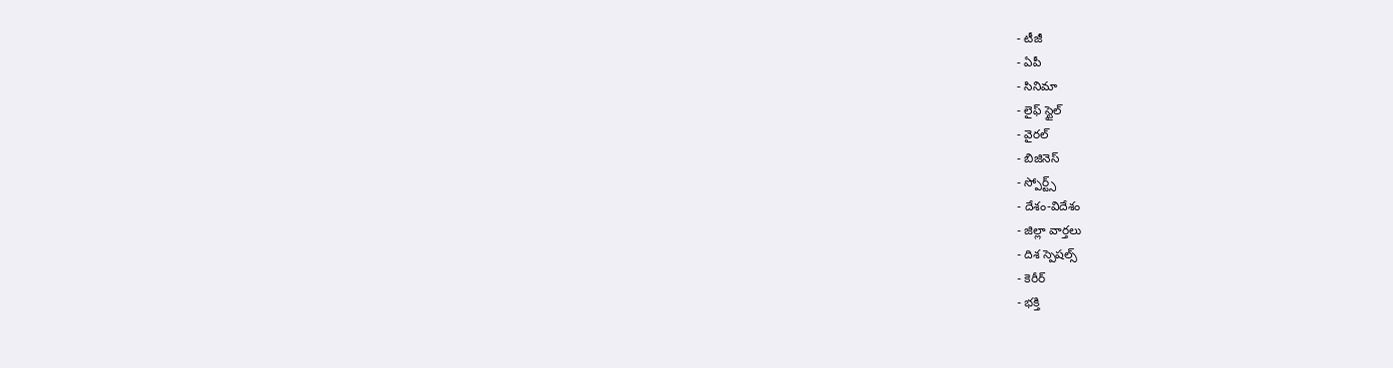- టీజీ
- ఏపీ
- సినిమా
- లైఫ్ స్టైల్
- వైరల్
- బిజినెస్
- స్పోర్ట్స్
- దేశం-విదేశం
- జిల్లా వార్తలు
- దిశ స్పెషల్స్
- కెరీర్
- భక్తి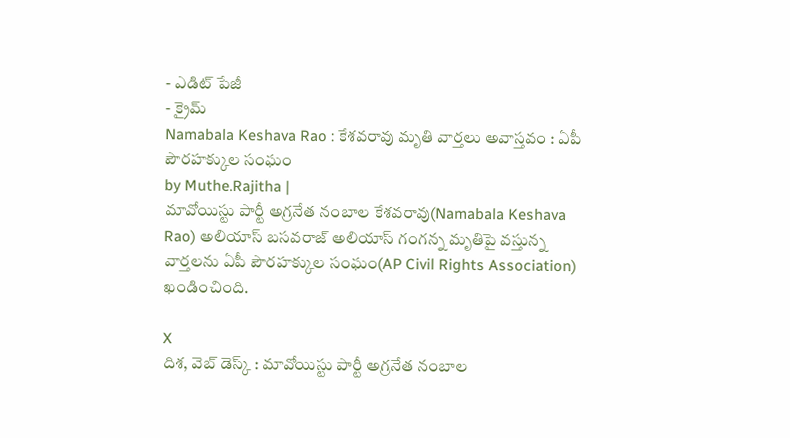- ఎడిట్ పేజీ
- క్రైమ్
Namabala Keshava Rao : కేశవరావు మృతి వార్తలు అవాస్తవం : ఏపీ పౌరహక్కుల సంఘం
by Muthe.Rajitha |
మావోయిస్టు పార్టీ అగ్రనేత నంబాల కేశవరావు(Namabala Keshava Rao) అలియాస్ బసవరాజ్ అలియాస్ గంగన్న మృతిపై వస్తున్న వార్తలను ఏపీ పౌరహక్కుల సంఘం(AP Civil Rights Association) ఖండించింది.

X
దిశ, వెబ్ డెస్క్ : మావోయిస్టు పార్టీ అగ్రనేత నంబాల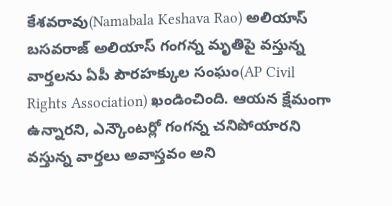కేశవరావు(Namabala Keshava Rao) అలియాస్ బసవరాజ్ అలియాస్ గంగన్న మృతిపై వస్తున్న వార్తలను ఏపీ పౌరహక్కుల సంఘం(AP Civil Rights Association) ఖండించింది. ఆయన క్షేమంగా ఉన్నారని, ఎన్కౌంటర్లో గంగన్న చనిపోయారని వస్తున్న వార్తలు అవాస్తవం అని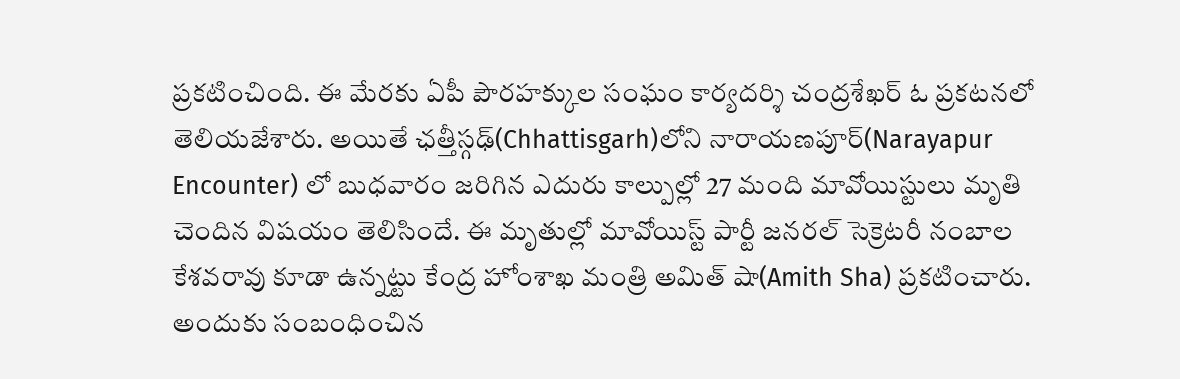ప్రకటించింది. ఈ మేరకు ఏపీ పౌరహక్కుల సంఘం కార్యదర్శి చంద్రశేఖర్ ఓ ప్రకటనలో తెలియజేశారు. అయితే ఛత్తీస్గఢ్(Chhattisgarh)లోని నారాయణపూర్(Narayapur Encounter) లో బుధవారం జరిగిన ఎదురు కాల్పుల్లో 27 మంది మావోయిస్టులు మృతి చెందిన విషయం తెలిసిందే. ఈ మృతుల్లో మావోయిస్ట్ పార్టీ జనరల్ సెక్రెటరీ నంబాల కేశవరావు కూడా ఉన్నట్టు కేంద్ర హోంశాఖ మంత్రి అమిత్ షా(Amith Sha) ప్రకటించారు. అందుకు సంబంధించిన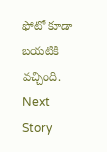ఫోటో కూడా బయటికి వచ్చింది.
Next Story